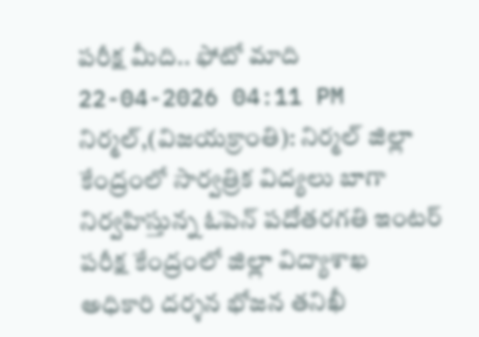పరీక్ష మీది.. ఫోటో మాది
22-04-2026 04:11 PM
నిర్మల్,(విజయక్రాంతి): నిర్మల్ జిల్లా కేంద్రంలో సార్వత్రిక విద్యలు బాగా నిర్వహిస్తున్న ఓపెన్ పదోతరగతి ఇంటర్ పరీక్ష కేంద్రంలో జిల్లా విద్యాశాఖ అధికారి దర్శన భోజన తనిఖీ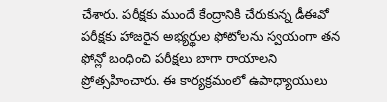చేశారు. పరీక్షకు ముందే కేంద్రానికి చేరుకున్న డీఈవో పరీక్షకు హాజరైన అభ్యర్థుల ఫోటోలను స్వయంగా తన ఫోన్లో బంధించి పరీక్షలు బాగా రాయాలని ప్రోత్సహించారు. ఈ కార్యక్రమంలో ఉపాధ్యాయులు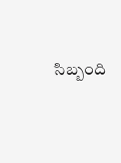సిబ్బంది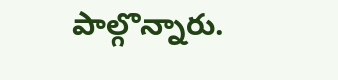పాల్గొన్నారు.